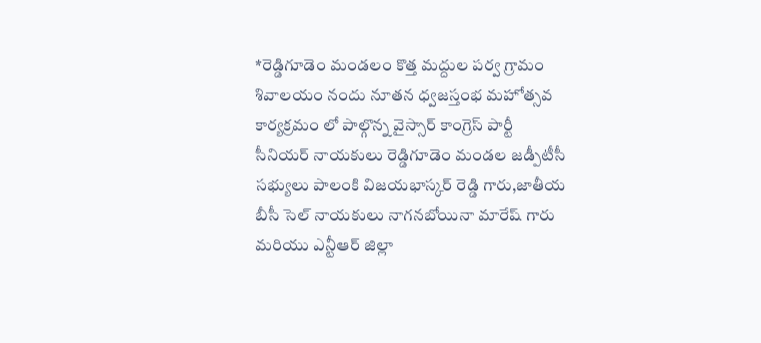*రెడ్డిగూడెం మండలం కొత్త మద్దుల పర్వ గ్రామం శివాలయం నందు నూతన ధ్వజస్తంభ మహోత్సవ కార్యక్రమం లో పాల్గొన్న వైస్సార్ కాంగ్రెస్ పార్టీ సీనియర్ నాయకులు రెడ్డిగూడెం మండల జడ్పీటీసీ సభ్యులు పాలంకి విజయభాస్కర్ రెడ్డి గారు,జాతీయ బీసీ సెల్ నాయకులు నాగనబోయినా మారేష్ గారు మరియు ఎన్టీఆర్ జిల్లా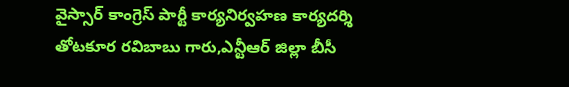వైస్సార్ కాంగ్రెస్ పార్టీ కార్యనిర్వహణ కార్యదర్శి తోటకూర రవిబాబు గారు,ఎన్టీఆర్ జిల్లా బీసీ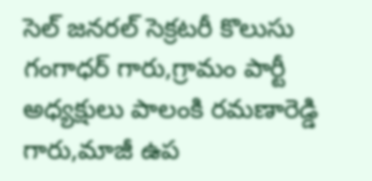సెల్ జనరల్ సెక్రటరీ కొలుసు గంగాధర్ గారు,గ్రామం పార్టీ అధ్యక్షులు పాలంకి రమణారెడ్డి గారు,మాజీ ఉప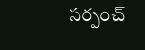సర్పంచ్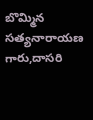బొమ్మిన సత్యనారాయణ గారు,దాసరి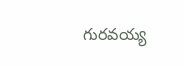గురవయ్య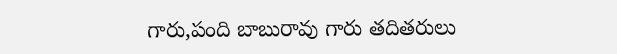గారు,పంది బాబురావు గారు తదితరులు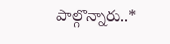పాల్గొన్నారు..*